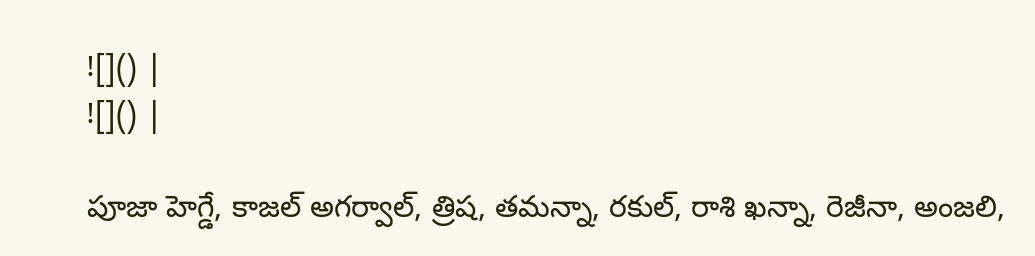![]() |
![]() |

పూజా హెగ్డే, కాజల్ అగర్వాల్, త్రిష, తమన్నా, రకుల్, రాశి ఖన్నా, రెజీనా, అంజలి,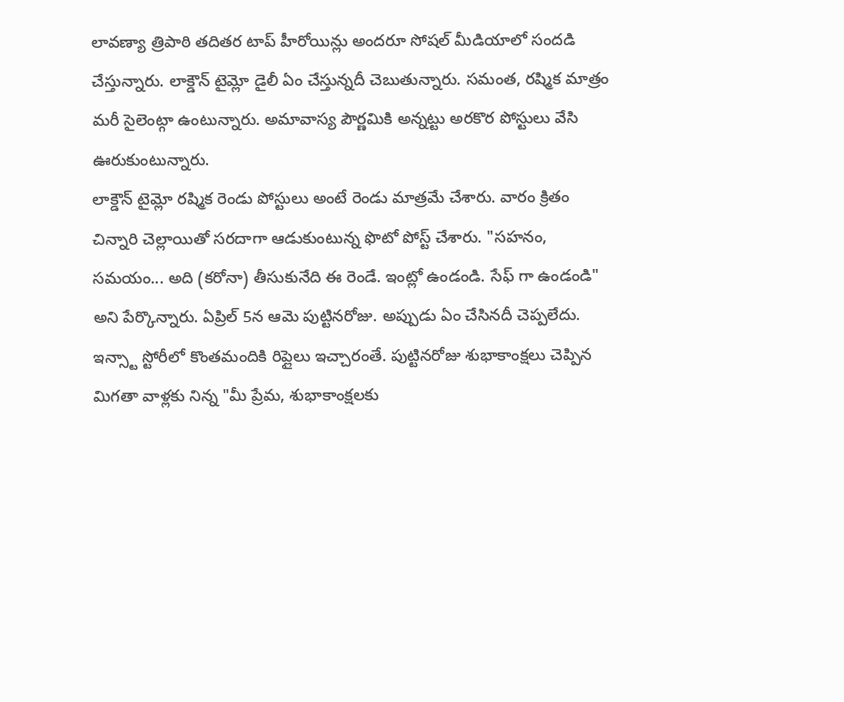లావణ్యా త్రిపాఠి తదితర టాప్ హీరోయిన్లు అందరూ సోషల్ మీడియాలో సందడి చేస్తున్నారు. లాక్డౌన్ టైమ్లో డైలీ ఏం చేస్తున్నదీ చెబుతున్నారు. సమంత, రష్మిక మాత్రం మరీ సైలెంట్గా ఉంటున్నారు. అమావాస్య పౌర్ణమికి అన్నట్టు అరకొర పోస్టులు వేసి ఊరుకుంటున్నారు.
లాక్డౌన్ టైమ్లో రష్మిక రెండు పోస్టులు అంటే రెండు మాత్రమే చేశారు. వారం క్రితం చిన్నారి చెల్లాయితో సరదాగా ఆడుకుంటున్న ఫొటో పోస్ట్ చేశారు. "సహనం, సమయం... అది (కరోనా) తీసుకునేది ఈ రెండే. ఇంట్లో ఉండండి. సేఫ్ గా ఉండండి" అని పేర్కొన్నారు. ఏప్రిల్ 5న ఆమె పుట్టినరోజు. అప్పుడు ఏం చేసినదీ చెప్పలేదు. ఇన్స్టా స్టోరీలో కొంతమందికి రిప్లైలు ఇచ్చారంతే. పుట్టినరోజు శుభాకాంక్షలు చెప్పిన మిగతా వాళ్లకు నిన్న "మీ ప్రేమ, శుభాకాంక్షలకు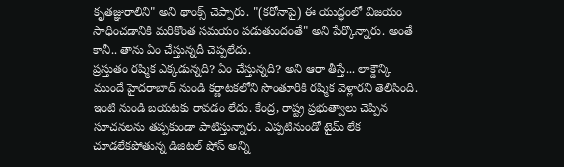కృతజ్ఞురాలిని" అని థాంక్స్ చెప్పారు. "(కరోనాపై) ఈ యుద్ధంలో విజయం సాధించడానికి మరికొంత సమయం పడుతుందంతే" అని పేర్కొన్నారు. అంతే కానీ.. తాను ఏం చేస్తున్నదీ చెప్పలేదు.
ప్రస్తుతం రష్మిక ఎక్కడున్నది? ఏం చేస్తున్నది? అని ఆరా తీస్తే... లాక్డౌన్కి ముందే హైదరాబాద్ నుండి కర్ణాటకలోని సొంతూరికి రష్మిక వెళ్లారని తెలిసింది. ఇంటి నుండి బయటకు రావడం లేదు. కేంద్ర, రాష్ట్ర ప్రభుత్వాలు చెప్పిన సూచనలను తప్పకుండా పాటిస్తున్నారు. ఎప్పటినుండో టైమ్ లేక చూడలేకపోతున్న డిజిటల్ షోస్ అన్ని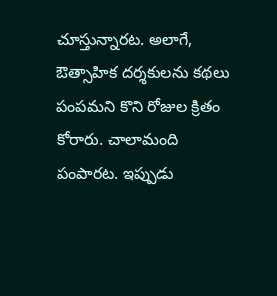చూస్తున్నారట. అలాగే, ఔత్సాహిక దర్శకులను కథలు పంపమని కొని రోజుల క్రితం కోరారు. చాలామంది పంపారట. ఇప్పుడు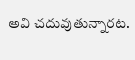అవి చదువుతున్నారట.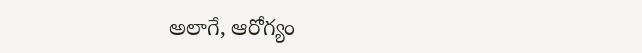అలాగే, ఆరోగ్యం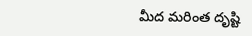మీద మరింత దృష్టి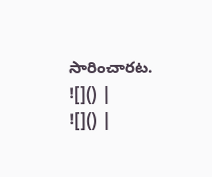సారించారట.
![]() |
![]() |